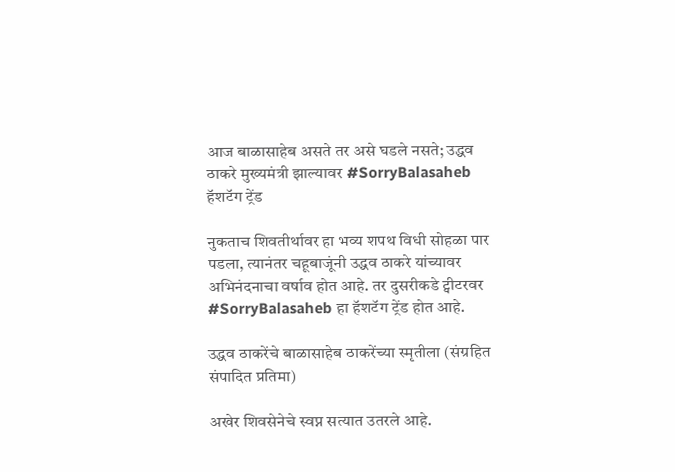आज बाळासाहेब असते तर असे घडले नसते; उद्धव ठाकरे मुख्यमंत्री झाल्यावर #SorryBalasaheb हॅशटॅग ट्रेंड

नुकताच शिवतीर्थावर हा भव्य शपथ विधी सोहळा पार पडला, त्यानंतर चहूबाजूंनी उद्धव ठाकरे यांच्यावर अभिनंदनाचा वर्षाव होत आहे. तर दुसरीकडे ट्वीटरवर #SorryBalasaheb हा हॅशटॅग ट्रेंड होत आहे.

उद्धव ठाकरेंचे बाळासाहेब ठाकरेंच्या स्मृतीला (संग्रहित संपादित प्रतिमा)

अखेर शिवसेनेचे स्वप्न सत्यात उतरले आहे.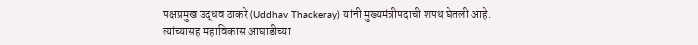पक्षप्रमुख उद्धव ठाकरे (Uddhav Thackeray) यांनी मुख्यमंत्रीपदाची शपथ घेतली आहे. त्यांच्यासह महाविकास आघाडीच्या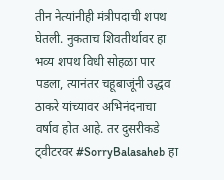तीन नेत्यांनीही मंत्रीपदाची शपथ घेतली. नुकताच शिवतीर्थावर हा भव्य शपथ विधी सोहळा पार पडला, त्यानंतर चहूबाजूंनी उद्धव ठाकरे यांच्यावर अभिनंदनाचा वर्षाव होत आहे. तर दुसरीकडे ट्वीटरवर #SorryBalasaheb हा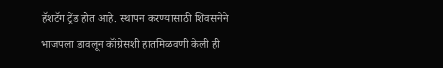हॅशटॅग ट्रेंड होत आहे. स्थापन करण्यासाठी शिवसनेने भाजपला डावलून कॉंग्रेसशी हातमिळवणी केली ही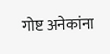गोष्ट अनेकांना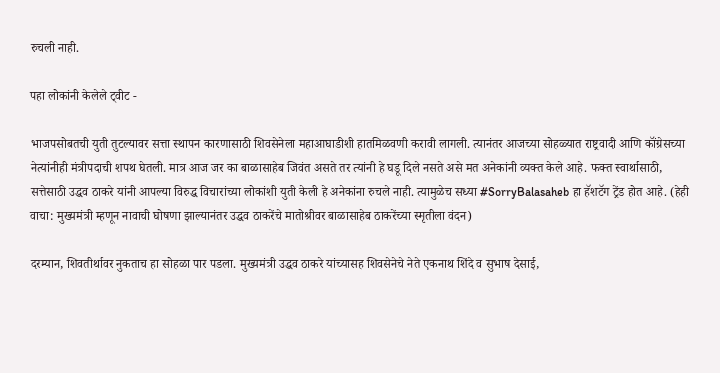रुचली नाही.

पहा लोकांनी केलेले ट्वीट -

भाजपसोबतची युती तुटल्यावर सत्ता स्थापन कारणासाठी शिवसेनेला महाआघाडीशी हातमिळवणी करावी लागली. त्यानंतर आजच्या सोहळ्यात राष्ट्रवादी आणि कॉंग्रेसच्या नेत्यांनीही मंत्रीपदाची शपथ घेतली. मात्र आज जर का बाळासाहेब जिवंत असते तर त्यांनी हे घडू दिले नसते असे मत अनेकांनी व्यक्त केले आहे. फक्त स्वार्थासाठी, सत्तेसाठी उद्धव ठाकरे यांनी आपल्या विरुद्ध विचारांच्या लोकांशी युती केली हे अनेकांना रुचले नाही. त्यामुळेच सध्या #SorryBalasaheb हा हॅशटॅग ट्रेंड होत आहे. (हेही वाचा: मुख्यमंत्री म्हणून नावाची घोषणा झाल्यानंतर उद्धव ठाकरेंचे मातोश्रीवर बाळासाहेब ठाकरेंच्या स्मृतीला वंदन)

दरम्यान, शिवतीर्थावर नुकताच हा सोहळा पार पडला. मुख्यमंत्री उद्धव ठाकरे यांच्यासह शिवसेनेचे नेते एकनाथ शिंदे व सुभाष देसाई,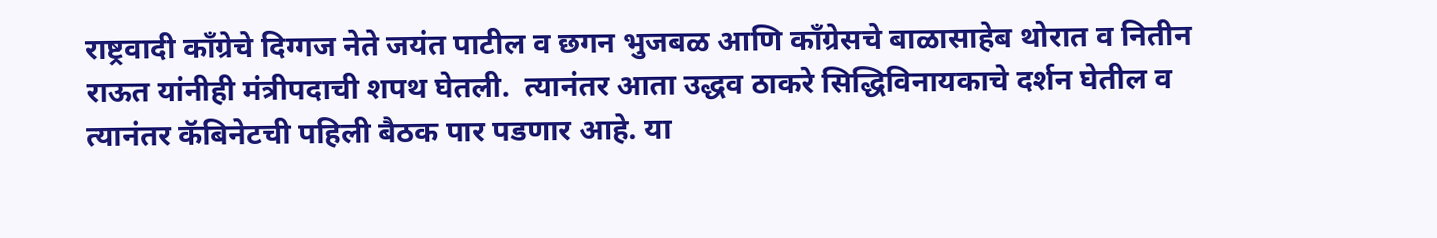राष्ट्रवादी कॉंग्रेचे दिग्गज नेते जयंत पाटील व छगन भुजबळ आणि कॉंग्रेसचे बाळासाहेब थोरात व नितीन राऊत यांनीही मंत्रीपदाची शपथ घेतली.  त्यानंतर आता उद्धव ठाकरे सिद्धिविनायकाचे दर्शन घेतील व त्यानंतर कॅबिनेटची पहिली बैठक पार पडणार आहे. या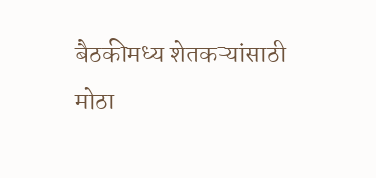बैठकीमध्य शेतकऱ्यांसाठी मोठा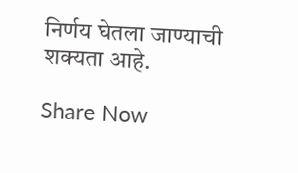निर्णय घेतला जाण्याची शक्यता आहे.

Share Now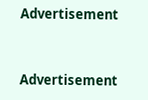Advertisement


Advertisement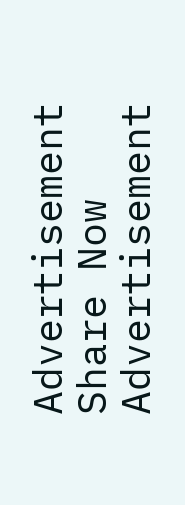Advertisement
Share Now
Advertisement